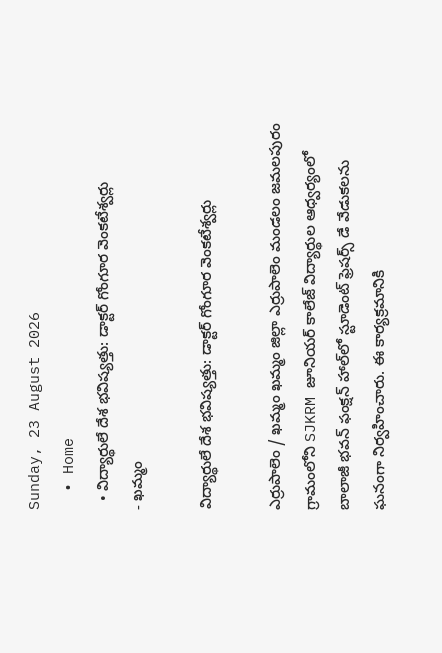Sunday, 23 August 2026
  • Home
  • విద్యార్థులే దేశ భవిష్యత్తు: డాక్టర్ గోంగూర వెంకటేశ్వర్లు
- ఖమ్మం

విద్యార్థులే దేశ భవిష్యత్తు: డాక్టర్ గోంగూర వెంకటేశ్వర్లు

ఎర్రుపాలెం / ఖమ్మం ఖమ్మం జిల్లా ఎర్రుపాలెం మండలం జమలపురం గ్రామంలోని SJKRM జూనియర్ కాలేజ్ విద్యార్థుల ఆధ్వర్యంలో బాలాజీ భవన్ ఫంక్షన్ హాల్‌లో స్టూడెంట్ ఫ్రెషర్స్ డే వేడుకలను ఘనంగా నిర్వహించారు. ఈ కార్యక్రమానికి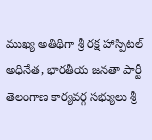ముఖ్య అతిథిగా శ్రీ రక్ష హాస్పిటల్ అధినేత, భారతీయ జనతా పార్టీ తెలంగాణ కార్యవర్గ సభ్యులు శ్రీ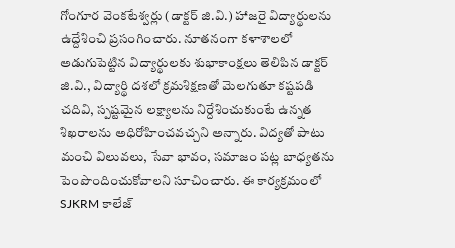గోంగూర వెంకటేశ్వర్లు (డాక్టర్ జి.వి.) హాజరై విద్యార్థులను ఉద్దేశించి ప్రసంగించారు. నూతనంగా కళాశాలలో అడుగుపెట్టిన విద్యార్థులకు శుభాకాంక్షలు తెలిపిన డాక్టర్ జి.వి., విద్యార్థి దశలో క్రమశిక్షణతో మెలగుతూ కష్టపడి చదివి, స్పష్టమైన లక్ష్యాలను నిర్దేశించుకుంటే ఉన్నత శిఖరాలను అధిరోహించవచ్చని అన్నారు. విద్యతో పాటు మంచి విలువలు, సేవా భావం, సమాజం పట్ల బాధ్యతను పెంపొందించుకోవాలని సూచించారు. ఈ కార్యక్రమంలో SJKRM కాలేజ్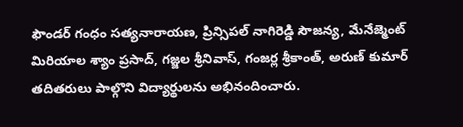ఫౌండర్ గంధం సత్యనారాయణ, ప్రిన్సిపల్ నాగిరెడ్డి సౌజన్య, మేనేజ్మెంట్ మిరియాల శ్యాం ప్రసాద్, గజ్జల శ్రీనివాస్, గంజర్ల శ్రీకాంత్, అరుణ్ కుమార్ తదితరులు పాల్గొని విద్యార్థులను అభినందించారు.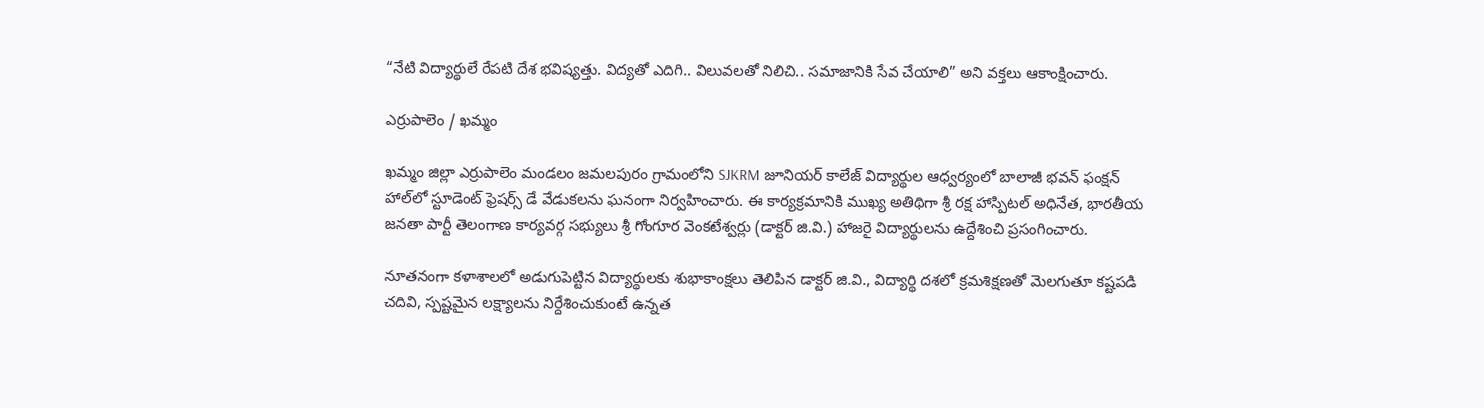“నేటి విద్యార్థులే రేపటి దేశ భవిష్యత్తు. విద్యతో ఎదిగి.. విలువలతో నిలిచి.. సమాజానికి సేవ చేయాలి” అని వక్తలు ఆకాంక్షించారు.

ఎర్రుపాలెం / ఖమ్మం

ఖమ్మం జిల్లా ఎర్రుపాలెం మండలం జమలపురం గ్రామంలోని SJKRM జూనియర్ కాలేజ్ విద్యార్థుల ఆధ్వర్యంలో బాలాజీ భవన్ ఫంక్షన్ హాల్‌లో స్టూడెంట్ ఫ్రెషర్స్ డే వేడుకలను ఘనంగా నిర్వహించారు. ఈ కార్యక్రమానికి ముఖ్య అతిథిగా శ్రీ రక్ష హాస్పిటల్ అధినేత, భారతీయ జనతా పార్టీ తెలంగాణ కార్యవర్గ సభ్యులు శ్రీ గోంగూర వెంకటేశ్వర్లు (డాక్టర్ జి.వి.) హాజరై విద్యార్థులను ఉద్దేశించి ప్రసంగించారు.

నూతనంగా కళాశాలలో అడుగుపెట్టిన విద్యార్థులకు శుభాకాంక్షలు తెలిపిన డాక్టర్ జి.వి., విద్యార్థి దశలో క్రమశిక్షణతో మెలగుతూ కష్టపడి చదివి, స్పష్టమైన లక్ష్యాలను నిర్దేశించుకుంటే ఉన్నత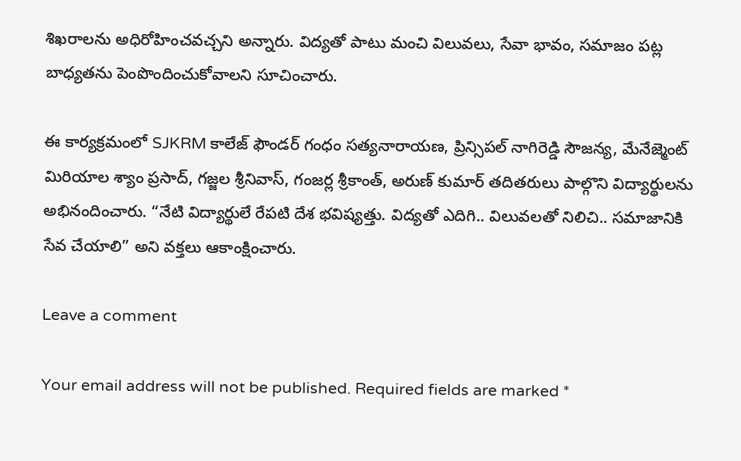శిఖరాలను అధిరోహించవచ్చని అన్నారు. విద్యతో పాటు మంచి విలువలు, సేవా భావం, సమాజం పట్ల బాధ్యతను పెంపొందించుకోవాలని సూచించారు.

ఈ కార్యక్రమంలో SJKRM కాలేజ్ ఫౌండర్ గంధం సత్యనారాయణ, ప్రిన్సిపల్ నాగిరెడ్డి సౌజన్య, మేనేజ్మెంట్ మిరియాల శ్యాం ప్రసాద్, గజ్జల శ్రీనివాస్, గంజర్ల శ్రీకాంత్, అరుణ్ కుమార్ తదితరులు పాల్గొని విద్యార్థులను అభినందించారు. “నేటి విద్యార్థులే రేపటి దేశ భవిష్యత్తు. విద్యతో ఎదిగి.. విలువలతో నిలిచి.. సమాజానికి సేవ చేయాలి” అని వక్తలు ఆకాంక్షించారు.

Leave a comment

Your email address will not be published. Required fields are marked *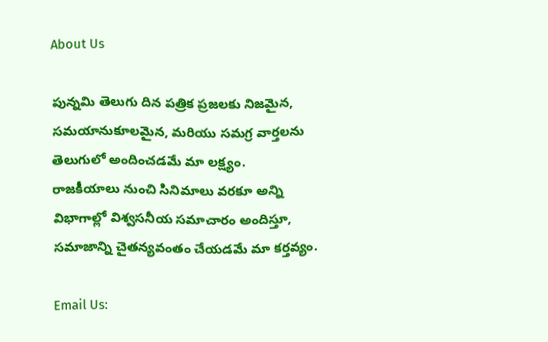About Us

పున్నమి తెలుగు దిన పత్రిక ప్రజలకు నిజమైన, సమయానుకూలమైన, మరియు సమగ్ర వార్తలను తెలుగులో అందించడమే మా లక్ష్యం.
రాజకీయాలు నుంచి సినిమాలు వరకూ అన్ని విభాగాల్లో విశ్వసనీయ సమాచారం అందిస్తూ, సమాజాన్ని చైతన్యవంతం చేయడమే మా కర్తవ్యం.

Email Us: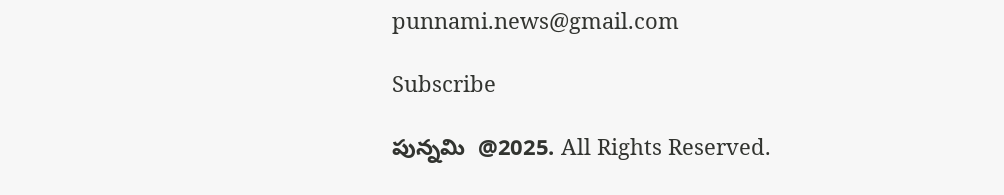punnami.news@gmail.com

Subscribe

పున్నమి  @2025. All Rights Reserved.